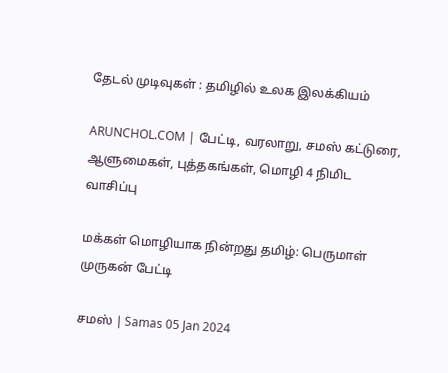தேடல் முடிவுகள் : தமிழில் உலக இலக்கியம்

ARUNCHOL.COM | பேட்டி, வரலாறு, சமஸ் கட்டுரை, ஆளுமைகள், புத்தகங்கள், மொழி 4 நிமிட வாசிப்பு

மக்கள் மொழியாக நின்றது தமிழ்: பெருமாள் முருகன் பேட்டி

சமஸ் | Samas 05 Jan 2024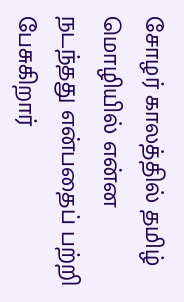சோழர் காலத்தில் தமிழ் மொழியில் என்ன நடந்தது என்பதைப் பற்றி பேசுகிறார்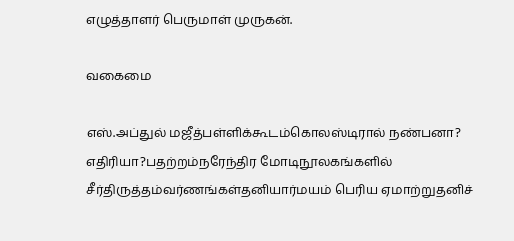எழுத்தாளர் பெருமாள் முருகன்.

வகைமை

எஸ்.அப்துல் மஜீத்பள்ளிக்கூடம்கொலஸ்டிரால் நண்பனா? எதிரியா?பதற்றம்நரேந்திர மோடிநூலகங்களில் சீர்திருத்தம்வர்ணங்கள்தனியார்மயம் பெரிய ஏமாற்றுதனிச்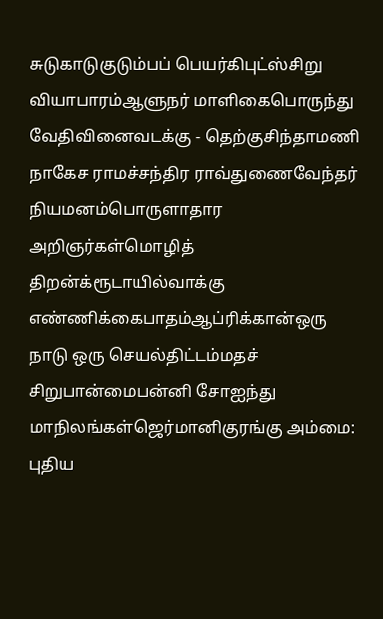சுடுகாடுகுடும்பப் பெயர்கிபுட்ஸ்சிறு வியாபாரம்ஆளுநர் மாளிகைபொருந்து வேதிவினைவடக்கு - தெற்குசிந்தாமணி நாகேச ராமச்சந்திர ராவ்துணைவேந்தர் நியமனம்பொருளாதார அறிஞர்கள்மொழித் திறன்க்ரூடாயில்வாக்கு எண்ணிக்கைபாதம்ஆப்ரிக்கான்ஒரு நாடு ஒரு செயல்திட்டம்மதச் சிறுபான்மைபன்னி சோஐந்து மாநிலங்கள்ஜெர்மானிகுரங்கு அம்மை: புதிய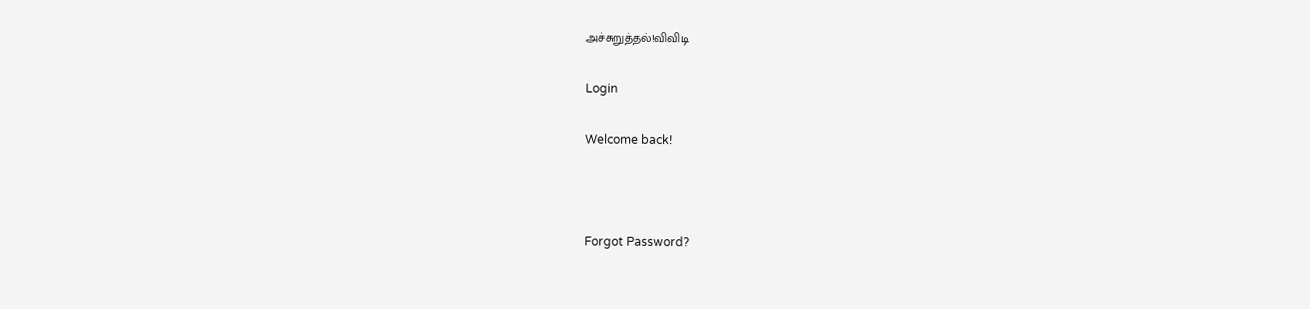அச்சுறுத்தல்!விவிடி

Login

Welcome back!



Forgot Password?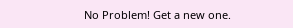No Problem! Get a new one.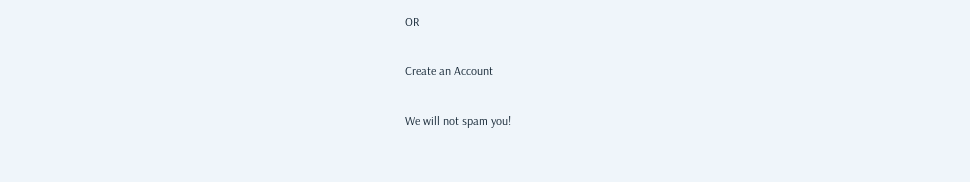OR

Create an Account

We will not spam you!